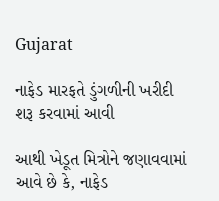Gujarat

નાફેડ મારફતે ડુંગળીની ખરીદી શરૂ કરવામાં આવી

આથી ખેડૂત મિત્રોને જણાવવામાં આવે છે કે, નાફેડ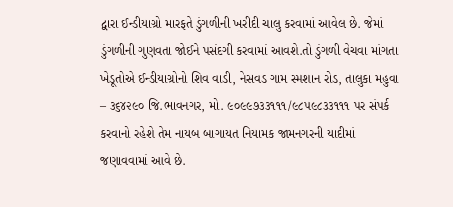દ્વારા ઈન્ડીયાગ્રો મારફતે ડુંગળીની ખરીદી ચાલુ કરવામાં આવેલ છે. જેમાં ડુંગળીની ગુણવતા જોઈને પસંદગી કરવામાં આવશે.તો ડુંગળી વેચવા માંગતા ખેડૂતોએ ઈન્ડીયાગ્રોનો શિવ વાડી, નેસવડ ગામ સ્મશાન રોડ, તાલુકા મહુવા – ૩૬૪૨૯૦ જિ.ભાવનગર, મો. ૯૦૯૯૭૩૩૧૧૧/૯૮૫૯૮૩૩૧૧૧ પર સંપર્ક કરવાનો રહેશે તેમ નાયબ બાગાયત નિયામક જામનગરની યાદીમાં જણાવવામાં આવે છે.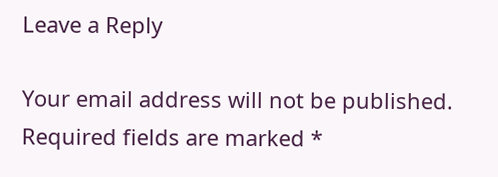Leave a Reply

Your email address will not be published. Required fields are marked *